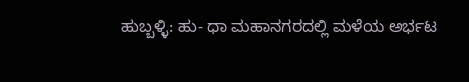ಹುಬ್ಬಳ್ಳಿ: ಹು- ಧಾ ಮಹಾನಗರದಲ್ಲಿ ಮಳೆಯ ಅರ್ಭಟ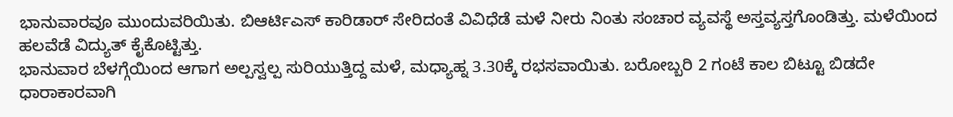ಭಾನುವಾರವೂ ಮುಂದುವರಿಯಿತು. ಬಿಆರ್ಟಿಎಸ್ ಕಾರಿಡಾರ್ ಸೇರಿದಂತೆ ವಿವಿಧೆಡೆ ಮಳೆ ನೀರು ನಿಂತು ಸಂಚಾರ ವ್ಯವಸ್ಥೆ ಅಸ್ತವ್ಯಸ್ತಗೊಂಡಿತ್ತು. ಮಳೆಯಿಂದ ಹಲವೆಡೆ ವಿದ್ಯುತ್ ಕೈಕೊಟ್ಟಿತ್ತು.
ಭಾನುವಾರ ಬೆಳಗ್ಗೆಯಿಂದ ಆಗಾಗ ಅಲ್ಪಸ್ವಲ್ಪ ಸುರಿಯುತ್ತಿದ್ದ ಮಳೆ, ಮಧ್ಯಾಹ್ನ 3.30ಕ್ಕೆ ರಭಸವಾಯಿತು. ಬರೋಬ್ಬರಿ 2 ಗಂಟೆ ಕಾಲ ಬಿಟ್ಟೂ ಬಿಡದೇ ಧಾರಾಕಾರವಾಗಿ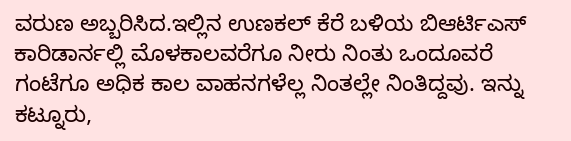ವರುಣ ಅಬ್ಬರಿಸಿದ.ಇಲ್ಲಿನ ಉಣಕಲ್ ಕೆರೆ ಬಳಿಯ ಬಿಆರ್ಟಿಎಸ್ ಕಾರಿಡಾರ್ನಲ್ಲಿ ಮೊಳಕಾಲವರೆಗೂ ನೀರು ನಿಂತು ಒಂದೂವರೆ ಗಂಟೆಗೂ ಅಧಿಕ ಕಾಲ ವಾಹನಗಳೆಲ್ಲ ನಿಂತಲ್ಲೇ ನಿಂತಿದ್ದವು. ಇನ್ನು ಕಟ್ನೂರು,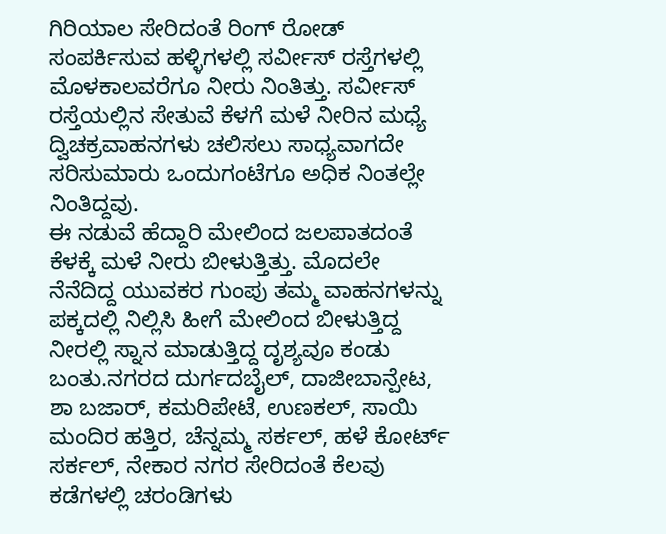ಗಿರಿಯಾಲ ಸೇರಿದಂತೆ ರಿಂಗ್ ರೋಡ್ ಸಂಪರ್ಕಿಸುವ ಹಳ್ಳಿಗಳಲ್ಲಿ ಸರ್ವೀಸ್ ರಸ್ತೆಗಳಲ್ಲಿ ಮೊಳಕಾಲವರೆಗೂ ನೀರು ನಿಂತಿತ್ತು. ಸರ್ವೀಸ್ ರಸ್ತೆಯಲ್ಲಿನ ಸೇತುವೆ ಕೆಳಗೆ ಮಳೆ ನೀರಿನ ಮಧ್ಯೆ ದ್ವಿಚಕ್ರವಾಹನಗಳು ಚಲಿಸಲು ಸಾಧ್ಯವಾಗದೇ ಸರಿಸುಮಾರು ಒಂದುಗಂಟೆಗೂ ಅಧಿಕ ನಿಂತಲ್ಲೇ ನಿಂತಿದ್ದವು.
ಈ ನಡುವೆ ಹೆದ್ದಾರಿ ಮೇಲಿಂದ ಜಲಪಾತದಂತೆ ಕೆಳಕ್ಕೆ ಮಳೆ ನೀರು ಬೀಳುತ್ತಿತ್ತು. ಮೊದಲೇ ನೆನೆದಿದ್ದ ಯುವಕರ ಗುಂಪು ತಮ್ಮ ವಾಹನಗಳನ್ನು ಪಕ್ಕದಲ್ಲಿ ನಿಲ್ಲಿಸಿ ಹೀಗೆ ಮೇಲಿಂದ ಬೀಳುತ್ತಿದ್ದ ನೀರಲ್ಲಿ ಸ್ನಾನ ಮಾಡುತ್ತಿದ್ದ ದೃಶ್ಯವೂ ಕಂಡು ಬಂತು.ನಗರದ ದುರ್ಗದಬೈಲ್, ದಾಜೀಬಾನ್ಪೇಟ, ಶಾ ಬಜಾರ್, ಕಮರಿಪೇಟೆ, ಉಣಕಲ್, ಸಾಯಿ ಮಂದಿರ ಹತ್ತಿರ, ಚೆನ್ನಮ್ಮ ಸರ್ಕಲ್, ಹಳೆ ಕೋರ್ಟ್ ಸರ್ಕಲ್, ನೇಕಾರ ನಗರ ಸೇರಿದಂತೆ ಕೆಲವು ಕಡೆಗಳಲ್ಲಿ ಚರಂಡಿಗಳು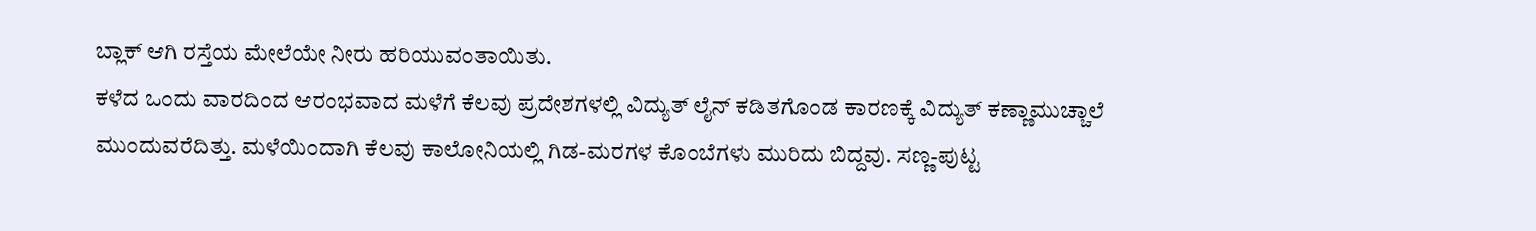ಬ್ಲಾಕ್ ಆಗಿ ರಸ್ತೆಯ ಮೇಲೆಯೇ ನೀರು ಹರಿಯುವಂತಾಯಿತು.
ಕಳೆದ ಒಂದು ವಾರದಿಂದ ಆರಂಭವಾದ ಮಳೆಗೆ ಕೆಲವು ಪ್ರದೇಶಗಳಲ್ಲಿ ವಿದ್ಯುತ್ ಲೈನ್ ಕಡಿತಗೊಂಡ ಕಾರಣಕ್ಕೆ ವಿದ್ಯುತ್ ಕಣ್ಣಾಮುಚ್ಚಾಲೆ ಮುಂದುವರೆದಿತ್ತು. ಮಳೆಯಿಂದಾಗಿ ಕೆಲವು ಕಾಲೋನಿಯಲ್ಲಿ ಗಿಡ-ಮರಗಳ ಕೊಂಬೆಗಳು ಮುರಿದು ಬಿದ್ದವು. ಸಣ್ಣ-ಪುಟ್ಟ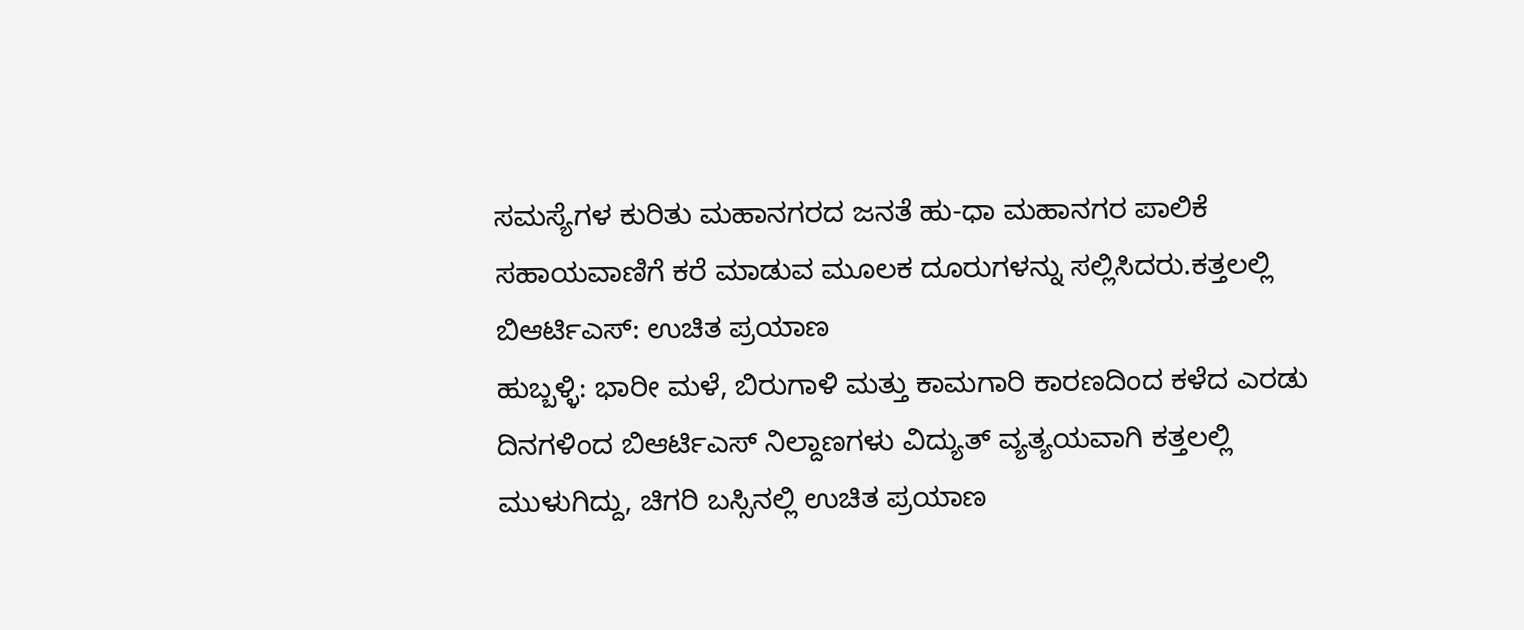ಸಮಸ್ಯೆಗಳ ಕುರಿತು ಮಹಾನಗರದ ಜನತೆ ಹು-ಧಾ ಮಹಾನಗರ ಪಾಲಿಕೆ ಸಹಾಯವಾಣಿಗೆ ಕರೆ ಮಾಡುವ ಮೂಲಕ ದೂರುಗಳನ್ನು ಸಲ್ಲಿಸಿದರು.ಕತ್ತಲಲ್ಲಿ ಬಿಆರ್ಟಿಎಸ್: ಉಚಿತ ಪ್ರಯಾಣ
ಹುಬ್ಬಳ್ಳಿ: ಭಾರೀ ಮಳೆ, ಬಿರುಗಾಳಿ ಮತ್ತು ಕಾಮಗಾರಿ ಕಾರಣದಿಂದ ಕಳೆದ ಎರಡು ದಿನಗಳಿಂದ ಬಿಆರ್ಟಿಎಸ್ ನಿಲ್ದಾಣಗಳು ವಿದ್ಯುತ್ ವ್ಯತ್ಯಯವಾಗಿ ಕತ್ತಲಲ್ಲಿ ಮುಳುಗಿದ್ದು, ಚಿಗರಿ ಬಸ್ಸಿನಲ್ಲಿ ಉಚಿತ ಪ್ರಯಾಣ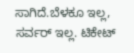ಸಾಗಿದೆ.ಬೆಳಕೂ ಇಲ್ಲ, ಸರ್ವರ್ ಇಲ್ಲ. ಟಿಕೇಟ್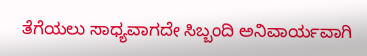ತೆಗೆಯಲು ಸಾಧ್ಯವಾಗದೇ ಸಿಬ್ಬಂದಿ ಅನಿವಾರ್ಯವಾಗಿ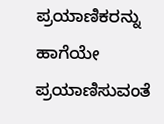ಪ್ರಯಾಣಿಕರನ್ನು ಹಾಗೆಯೇ ಪ್ರಯಾಣಿಸುವಂತೆ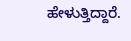ಹೇಳುತ್ತಿದ್ದಾರೆ.